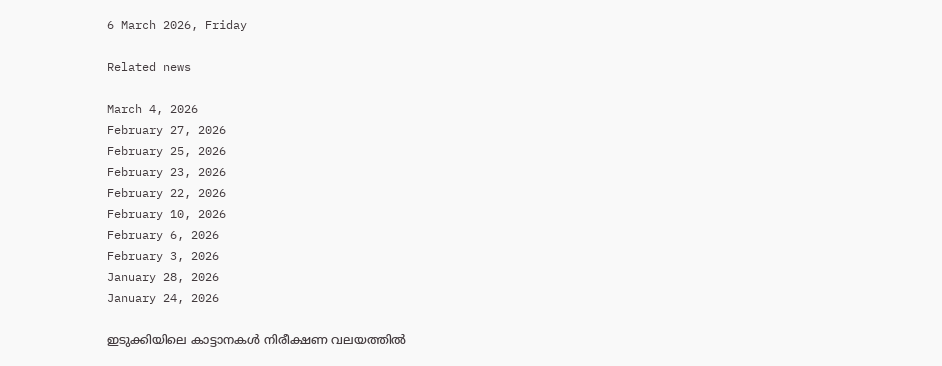6 March 2026, Friday

Related news

March 4, 2026
February 27, 2026
February 25, 2026
February 23, 2026
February 22, 2026
February 10, 2026
February 6, 2026
February 3, 2026
January 28, 2026
January 24, 2026

ഇടുക്കിയിലെ കാട്ടാനകൾ നിരീക്ഷണ വലയത്തിൽ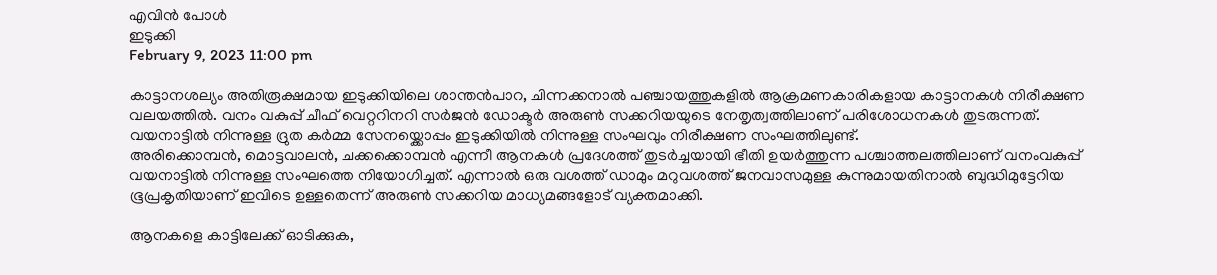എവിൻ പോൾ
ഇടുക്കി
February 9, 2023 11:00 pm

കാട്ടാനശല്യം അതിരൂക്ഷമായ ഇടുക്കിയിലെ ശാന്തൻപാറ, ചിന്നക്കനാൽ പഞ്ചായത്തുകളിൽ ആക്രമണകാരികളായ കാട്ടാനകൾ നിരീക്ഷണ വലയത്തിൽ. വനം വകുപ്പ് ചീഫ് വെറ്ററിനറി സർജൻ ഡോക്ടർ അരുൺ സക്കറിയയുടെ നേതൃത്വത്തിലാണ് പരിശോധനകൾ തുടരുന്നത്. വയനാട്ടിൽ നിന്നുള്ള ദ്രുത കർമ്മ സേനയ്ക്കൊപ്പം ഇടുക്കിയിൽ നിന്നുള്ള സംഘവും നിരീക്ഷണ സംഘത്തിലുണ്ട്.
അരിക്കൊമ്പൻ, മൊട്ടവാലൻ, ചക്കക്കൊമ്പൻ എന്നീ ആനകൾ പ്രദേശത്ത് തുടർച്ചയായി ഭീതി ഉയർത്തുന്ന പശ്ചാത്തലത്തിലാണ് വനംവകുപ്പ് വയനാട്ടിൽ നിന്നുള്ള സംഘത്തെ നിയോഗിച്ചത്. എന്നാൽ ഒരു വശത്ത് ഡാമും മറുവശത്ത് ജനവാസമുള്ള കുന്നുമായതിനാൽ ബുദ്ധിമുട്ടേറിയ ഭൂപ്രകൃതിയാണ് ഇവിടെ ഉള്ളതെന്ന് അരുൺ സക്കറിയ മാധ്യമങ്ങളോട് വ്യക്തമാക്കി.

ആനകളെ കാട്ടിലേക്ക് ഓടിക്കുക,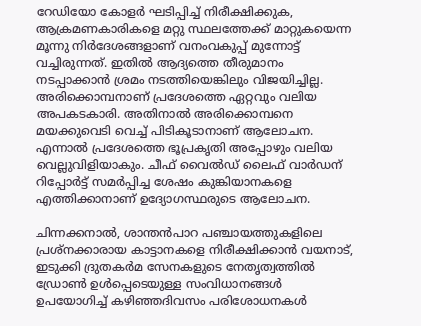റേഡിയോ കോളർ ഘടിപ്പിച്ച് നിരീക്ഷിക്കുക, ആക്രമണകാരികളെ മറ്റു സ്ഥലത്തേക്ക് മാറ്റുകയെന്ന മൂന്നു നിർദേശങ്ങളാണ് വനംവകുപ്പ് മുന്നോട്ട് വച്ചിരുന്നത്. ഇതിൽ ആദ്യത്തെ തീരുമാനം നടപ്പാക്കാൻ ശ്രമം നടത്തിയെങ്കിലും വിജയിച്ചില്ല. അരിക്കൊമ്പനാണ് പ്രദേശത്തെ ഏറ്റവും വലിയ അപകടകാരി. അതിനാൽ അരിക്കൊമ്പനെ മയക്കുവെടി വെച്ച് പിടികൂടാനാണ് ആലോചന. എന്നാൽ പ്രദേശത്തെ ഭൂപ്രകൃതി അപ്പോഴും വലിയ വെല്ലുവിളിയാകും. ചീഫ് വൈൽഡ് ലൈഫ് വാർഡന് റിപ്പോർട്ട് സമർപ്പിച്ച ശേഷം കുങ്കിയാനകളെ എത്തിക്കാനാണ് ഉദ്യോഗസ്ഥരുടെ ആലോചന.

ചിന്നക്കനാൽ, ശാന്തൻപാറ പഞ്ചായത്തുകളിലെ പ്രശ്നക്കാരായ കാട്ടാനകളെ നിരീക്ഷിക്കാൻ വയനാട്, ഇടുക്കി ദ്രുതകർമ സേനകളുടെ നേതൃത്വത്തിൽ ഡ്രോൺ ഉൾപ്പെടെയുള്ള സംവിധാനങ്ങൾ ഉപയോഗിച്ച് കഴിഞ്ഞദിവസം പരിശോധനകൾ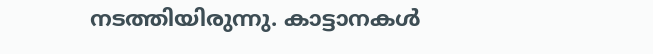നടത്തിയിരുന്നു. കാട്ടാനകൾ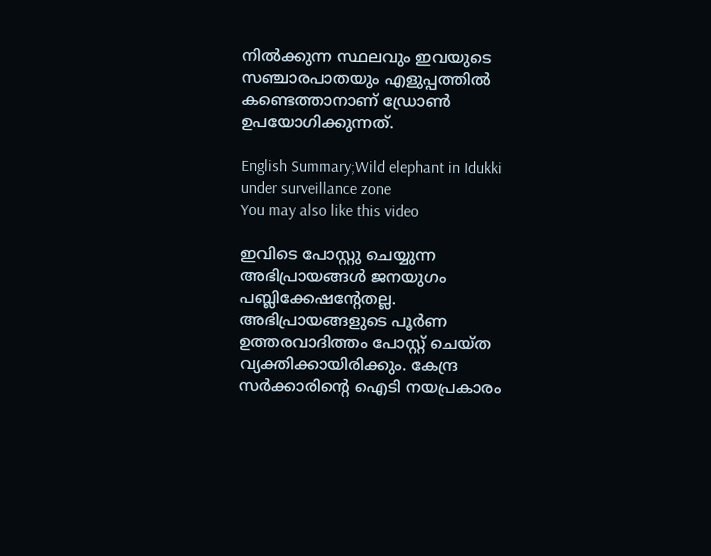നിൽക്കുന്ന സ്ഥലവും ഇവയുടെ സഞ്ചാരപാതയും എളുപ്പത്തിൽ കണ്ടെത്താനാണ് ഡ്രോൺ ഉപയോഗിക്കുന്നത്.

English Summary;Wild elephant in Idukki under surveillance zone
You may also like this video

ഇവിടെ പോസ്റ്റു ചെയ്യുന്ന അഭിപ്രായങ്ങള്‍ ജനയുഗം പബ്ലിക്കേഷന്റേതല്ല. അഭിപ്രായങ്ങളുടെ പൂര്‍ണ ഉത്തരവാദിത്തം പോസ്റ്റ് ചെയ്ത വ്യക്തിക്കായിരിക്കും. കേന്ദ്ര സര്‍ക്കാരിന്റെ ഐടി നയപ്രകാരം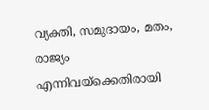വ്യക്തി, സമുദായം, മതം, രാജ്യം എന്നിവയ്‌ക്കെതിരായി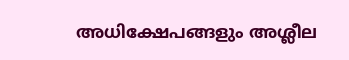അധിക്ഷേപങ്ങളും അശ്ലീല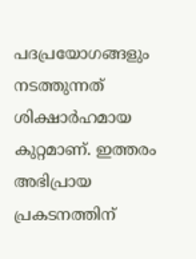പദപ്രയോഗങ്ങളും നടത്തുന്നത് ശിക്ഷാര്‍ഹമായ കുറ്റമാണ്. ഇത്തരം അഭിപ്രായ പ്രകടനത്തിന്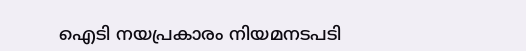ഐടി നയപ്രകാരം നിയമനടപടി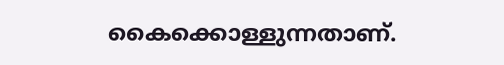കൈക്കൊള്ളുന്നതാണ്.